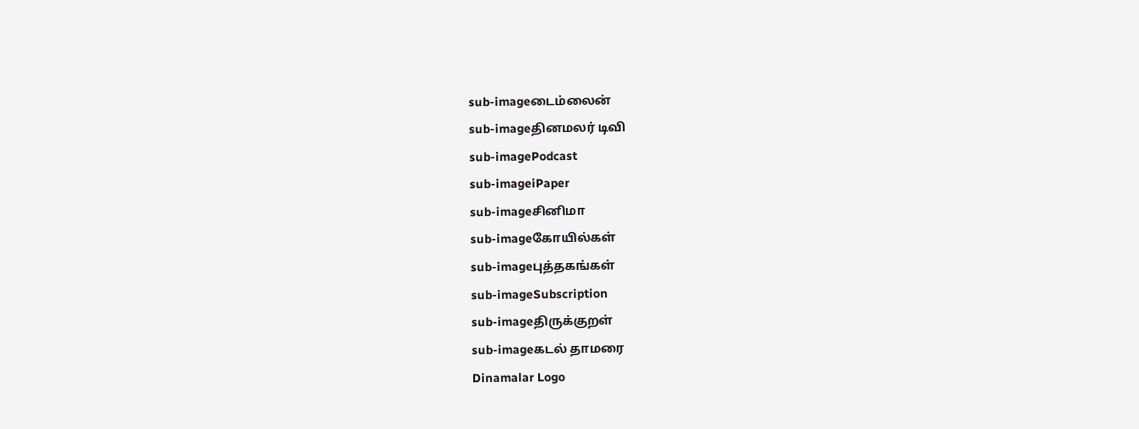sub-imageடைம்லைன்
sub-imageதினமலர் டிவி
sub-imagePodcast
sub-imageiPaper
sub-imageசினிமா
sub-imageகோயில்கள்
sub-imageபுத்தகங்கள்
sub-imageSubscription
sub-imageதிருக்குறள்
sub-imageகடல் தாமரை
Dinamalar Logo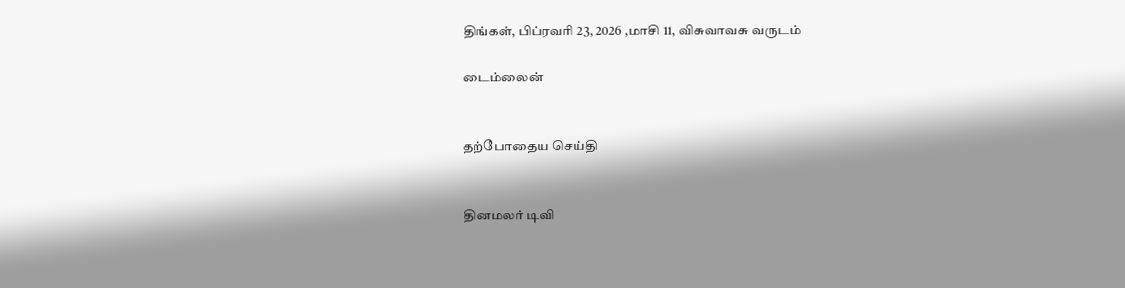திங்கள், பிப்ரவரி 23, 2026 ,மாசி 11, விசுவாவசு வருடம்

டைம்லைன்


தற்போதைய செய்தி


தினமலர் டிவி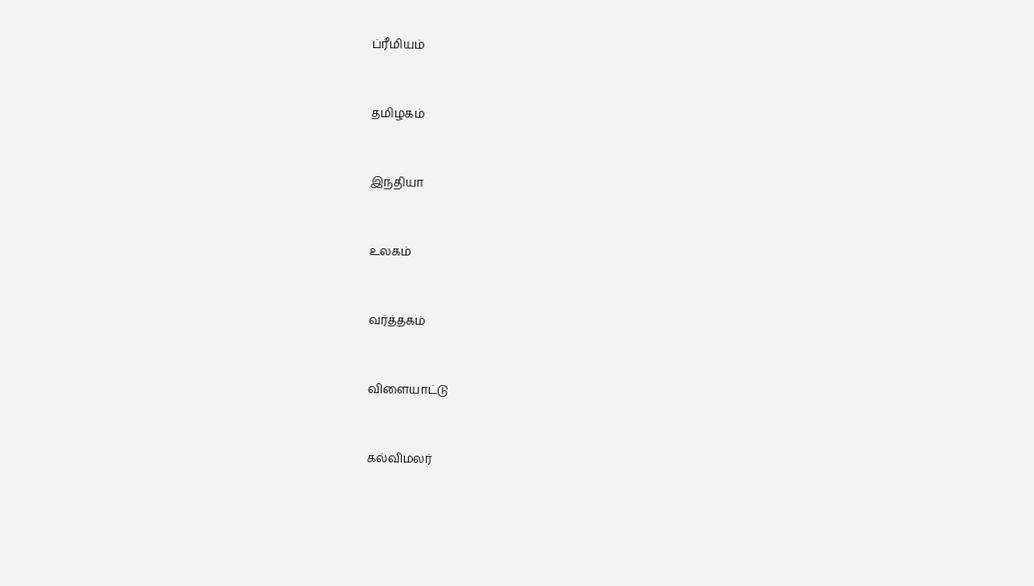ப்ரீமியம்


தமிழகம்


இந்தியா


உலகம்


வர்த்தகம்


விளையாட்டு


கல்விமலர்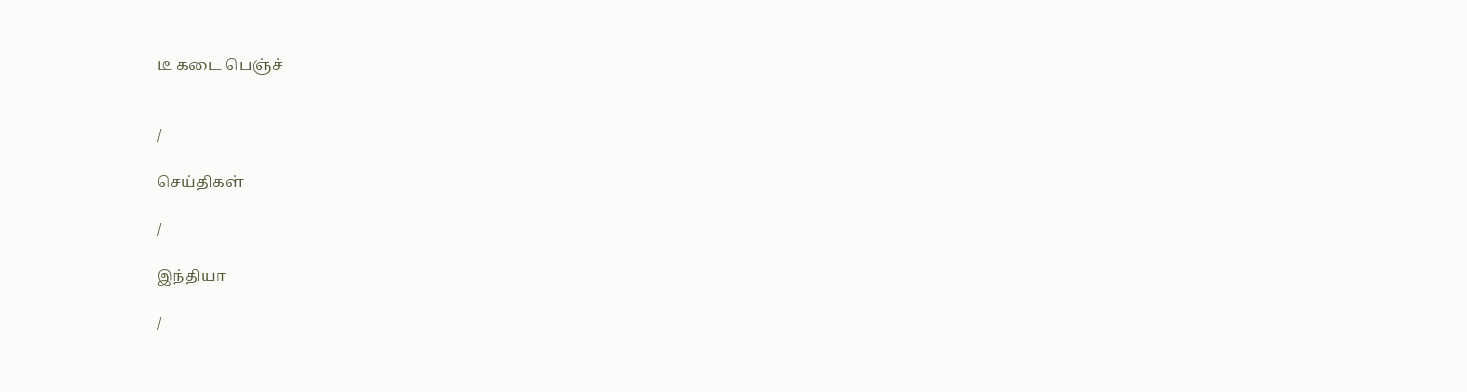டீ கடை பெஞ்ச்


/

செய்திகள்

/

இந்தியா

/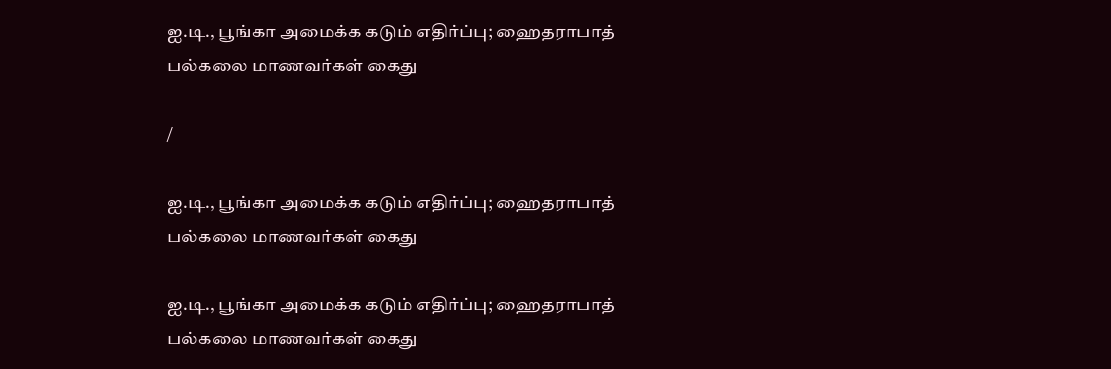ஐ.டி., பூங்கா அமைக்க கடும் எதிர்ப்பு; ஹைதராபாத் பல்கலை மாணவர்கள் கைது

/

ஐ.டி., பூங்கா அமைக்க கடும் எதிர்ப்பு; ஹைதராபாத் பல்கலை மாணவர்கள் கைது

ஐ.டி., பூங்கா அமைக்க கடும் எதிர்ப்பு; ஹைதராபாத் பல்கலை மாணவர்கள் கைது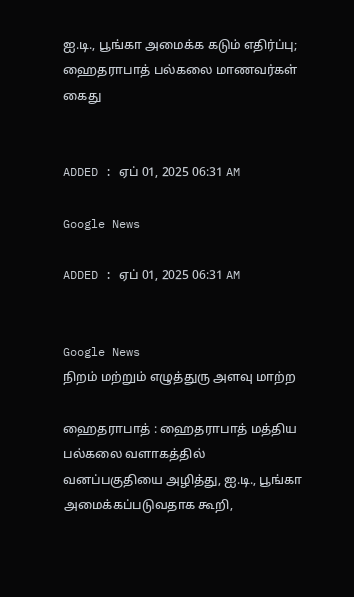ஐ.டி., பூங்கா அமைக்க கடும் எதிர்ப்பு; ஹைதராபாத் பல்கலை மாணவர்கள் கைது


ADDED : ஏப் 01, 2025 06:31 AM

Google News

ADDED : ஏப் 01, 2025 06:31 AM


Google News
நிறம் மற்றும் எழுத்துரு அளவு மாற்ற

ஹைதராபாத் : ஹைதராபாத் மத்திய பல்கலை வளாகத்தில் வனப்பகுதியை அழித்து, ஐ.டி., பூங்கா அமைக்கப்படுவதாக கூறி,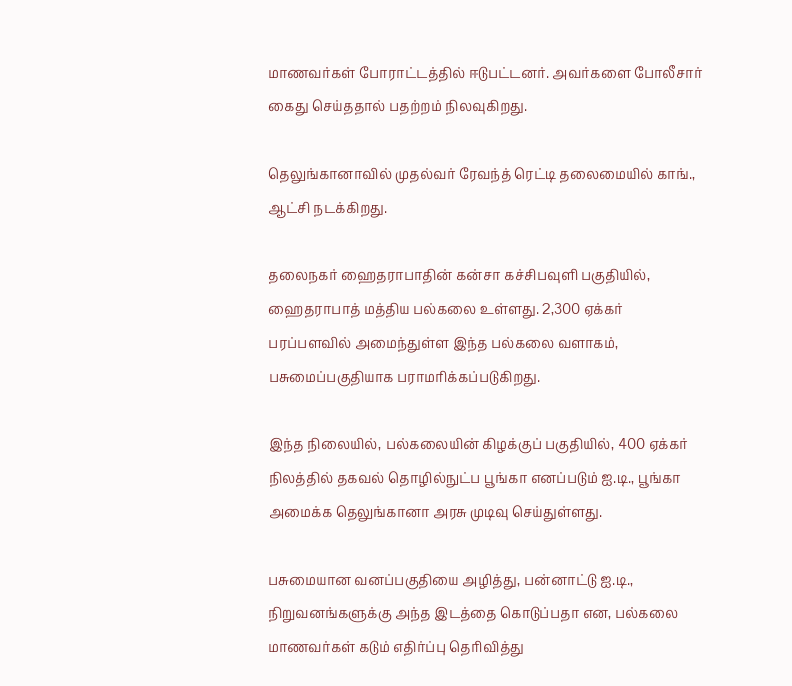மாணவர்கள் போராட்டத்தில் ஈடுபட்டனர். அவர்களை போலீசார் கைது செய்ததால் பதற்றம் நிலவுகிறது.

தெலுங்கானாவில் முதல்வர் ரேவந்த் ரெட்டி தலைமையில் காங்., ஆட்சி நடக்கிறது.

தலைநகர் ஹைதராபாதின் கன்சா கச்சிபவுளி பகுதியில், ஹைதராபாத் மத்திய பல்கலை உள்ளது. 2,300 ஏக்கர் பரப்பளவில் அமைந்துள்ள இந்த பல்கலை வளாகம், பசுமைப்பகுதியாக பராமரிக்கப்படுகிறது.

இந்த நிலையில், பல்கலையின் கிழக்குப் பகுதியில், 400 ஏக்கர் நிலத்தில் தகவல் தொழில்நுட்ப பூங்கா எனப்படும் ஐ.டி., பூங்கா அமைக்க தெலுங்கானா அரசு முடிவு செய்துள்ளது.

பசுமையான வனப்பகுதியை அழித்து, பன்னாட்டு ஐ.டி., நிறுவனங்களுக்கு அந்த இடத்தை கொடுப்பதா என, பல்கலை மாணவர்கள் கடும் எதிர்ப்பு தெரிவித்து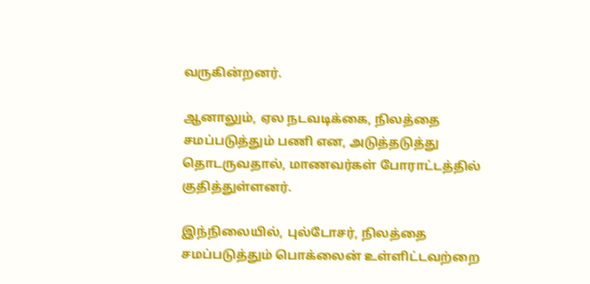வருகின்றனர்.

ஆனாலும், ஏல நடவடிக்கை, நிலத்தை சமப்படுத்தும் பணி என, அடுத்தடுத்து தொடருவதால், மாணவர்கள் போராட்டத்தில் குதித்துள்ளனர்.

இந்நிலையில், புல்டோசர், நிலத்தை சமப்படுத்தும் பொக்லைன் உள்ளிட்டவற்றை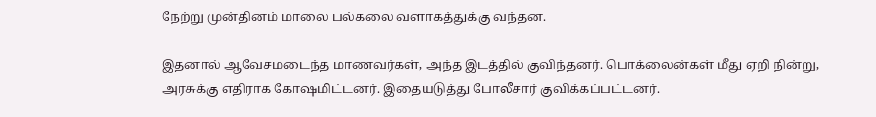நேற்று முன்தினம் மாலை பல்கலை வளாகத்துக்கு வந்தன.

இதனால் ஆவேசமடைந்த மாணவர்கள், அந்த இடத்தில் குவிந்தனர். பொக்லைன்கள் மீது ஏறி நின்று, அரசுக்கு எதிராக கோஷமிட்டனர். இதையடுத்து போலீசார் குவிக்கப்பட்டனர்.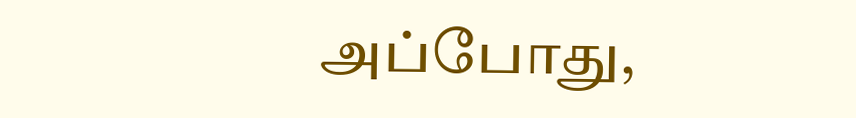அப்போது,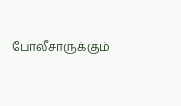போலீசாருக்கும்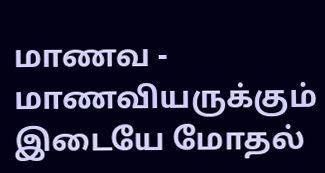மாணவ - மாணவியருக்கும் இடையே மோதல்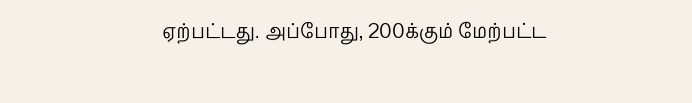ஏற்பட்டது. அப்போது, 200க்கும் மேற்பட்ட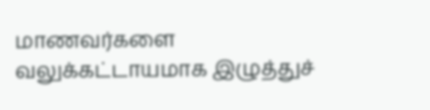மாணவர்களை வலுக்கட்டாயமாக இழுத்துச்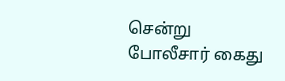சென்று போலீசார் கைது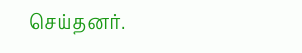செய்தனர்.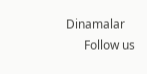Dinamalar
      Follow us